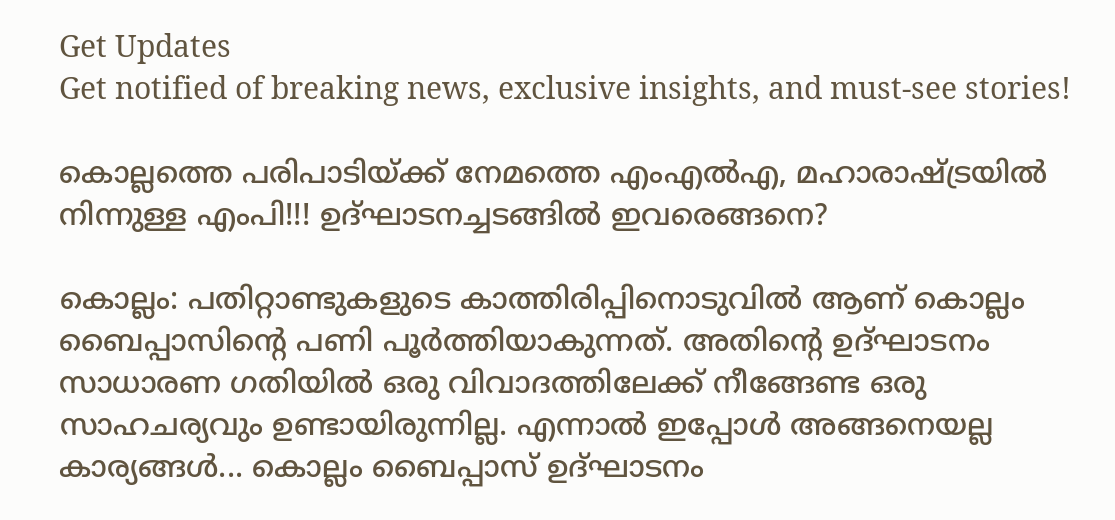Get Updates
Get notified of breaking news, exclusive insights, and must-see stories!

കൊല്ലത്തെ പരിപാടിയ്ക്ക് നേമത്തെ എംഎൽഎ, മഹാരാഷ്ട്രയിൽ നിന്നുള്ള എംപി!!! ഉദ്ഘാടനച്ചടങ്ങിൽ ഇവരെങ്ങനെ?

കൊല്ലം: പതിറ്റാണ്ടുകളുടെ കാത്തിരിപ്പിനൊടുവില്‍ ആണ് കൊല്ലം ബൈപ്പാസിന്റെ പണി പൂര്‍ത്തിയാകുന്നത്. അതിന്റെ ഉദ്ഘാടനം സാധാരണ ഗതിയില്‍ ഒരു വിവാദത്തിലേക്ക് നീങ്ങേണ്ട ഒരു സാഹചര്യവും ഉണ്ടായിരുന്നില്ല. എന്നാല്‍ ഇപ്പോള്‍ അങ്ങനെയല്ല കാര്യങ്ങള്‍... കൊല്ലം ബൈപ്പാസ് ഉദ്ഘാടനം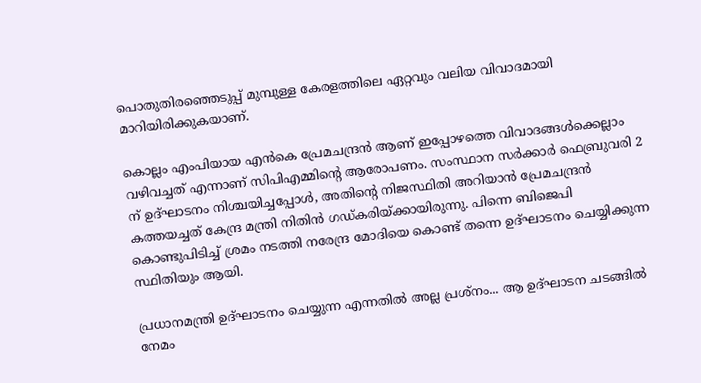പൊതുതിരഞ്ഞെടുപ്പ് മുമ്പുള്ള കേരളത്തിലെ ഏറ്റവും വലിയ വിവാദമായി മാറിയിരിക്കുകയാണ്.

കൊല്ലം എംപിയായ എന്‍കെ പ്രേമചന്ദ്രന്‍ ആണ് ഇപ്പോഴത്തെ വിവാദങ്ങള്‍ക്കെല്ലാം വഴിവച്ചത് എന്നാണ് സിപിഎമ്മിന്റെ ആരോപണം. സംസ്ഥാന സര്‍ക്കാര്‍ ഫെബ്രുവരി 2 ന് ഉദ്ഘാടനം നിശ്ചയിച്ചപ്പോള്‍, അതിന്റെ നിജസ്ഥിതി അറിയാന്‍ പ്രേമചന്ദ്രന്‍ കത്തയച്ചത് കേന്ദ്ര മന്ത്രി നിതിന്‍ ഗഡ്കരിയ്ക്കായിരുന്നു. പിന്നെ ബിജെപി കൊണ്ടുപിടിച്ച് ശ്രമം നടത്തി നരേന്ദ്ര മോദിയെ കൊണ്ട് തന്നെ ഉദ്ഘാടനം ചെയ്യിക്കുന്ന സ്ഥിതിയും ആയി.

പ്രധാനമന്ത്രി ഉദ്ഘാടനം ചെയ്യുന്ന എന്നതില്‍ അല്ല പ്രശ്‌നം... ആ ഉദ്ഘാടന ചടങ്ങില്‍ നേമം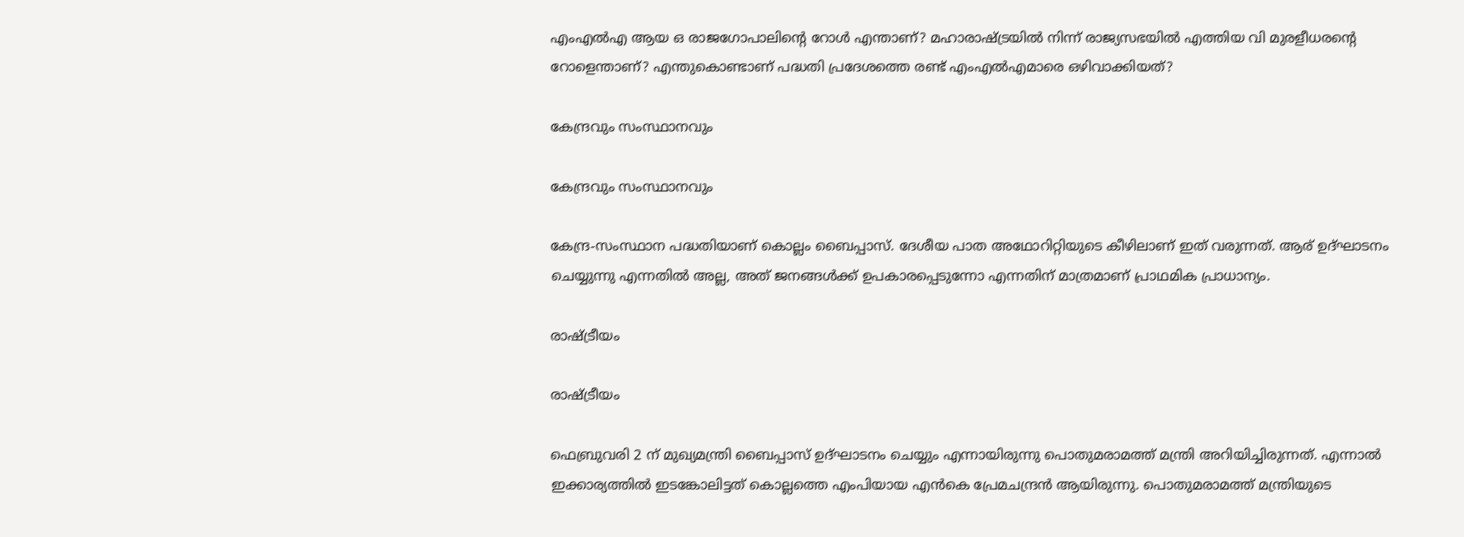എംഎല്‍എ ആയ ഒ രാജഗോപാലിന്റെ റോള്‍ എന്താണ്? മഹാരാഷ്ട്രയില്‍ നിന്ന് രാജ്യസഭയില്‍ എത്തിയ വി മുരളീധരന്റെ റോളെന്താണ്? എന്തുകൊണ്ടാണ് പദ്ധതി പ്രദേശത്തെ രണ്ട് എംഎല്‍എമാരെ ഒഴിവാക്കിയത്?

കേന്ദ്രവും സംസ്ഥാനവും

കേന്ദ്രവും സംസ്ഥാനവും

കേന്ദ്ര-സംസ്ഥാന പദ്ധതിയാണ് കൊല്ലം ബൈപ്പാസ്. ദേശീയ പാത അഥോറിറ്റിയുടെ കീഴിലാണ് ഇത് വരുന്നത്. ആര് ഉദ്ഘാടനം ചെയ്യുന്നു എന്നതില്‍ അല്ല, അത് ജനങ്ങള്‍ക്ക് ഉപകാരപ്പെടുന്നോ എന്നതിന് മാത്രമാണ് പ്രാഥമിക പ്രാധാന്യം.

രാഷ്ട്രീയം

രാഷ്ട്രീയം

ഫെബ്രുവരി 2 ന് മുഖ്യമന്ത്രി ബൈപ്പാസ് ഉദ്ഘാടനം ചെയ്യും എന്നായിരുന്നു പൊതുമരാമത്ത് മന്ത്രി അറിയിച്ചിരുന്നത്. എന്നാല്‍ ഇക്കാര്യത്തില്‍ ഇടങ്കോലിട്ടത് കൊല്ലത്തെ എംപിയായ എന്‍കെ പ്രേമചന്ദ്രന്‍ ആയിരുന്നു. പൊതുമരാമത്ത് മന്ത്രിയുടെ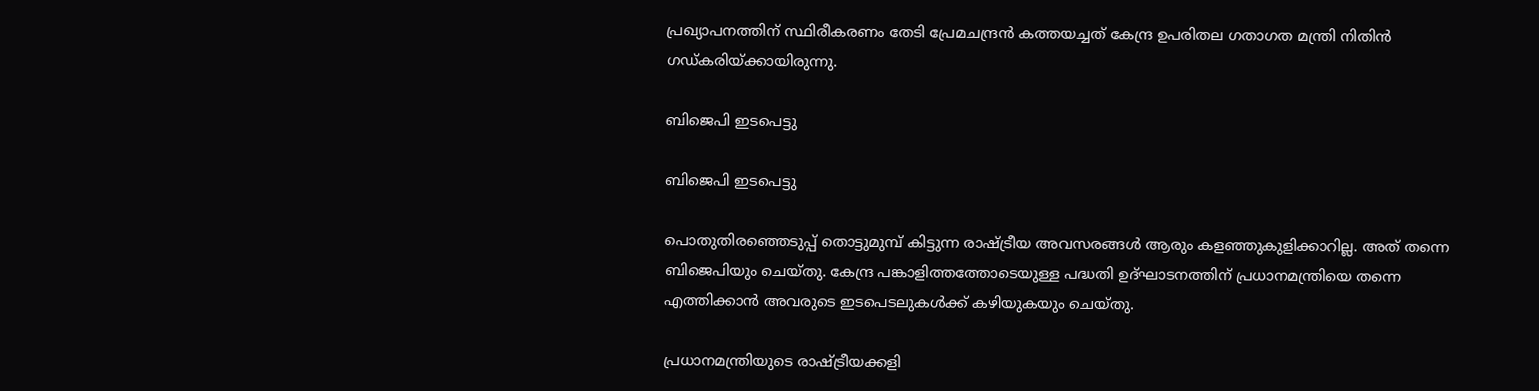പ്രഖ്യാപനത്തിന് സ്ഥിരീകരണം തേടി പ്രേമചന്ദ്രന്‍ കത്തയച്ചത് കേന്ദ്ര ഉപരിതല ഗതാഗത മന്ത്രി നിതിന്‍ ഗഡ്കരിയ്ക്കായിരുന്നു.

ബിജെപി ഇടപെട്ടു

ബിജെപി ഇടപെട്ടു

പൊതുതിരഞ്ഞെടുപ്പ് തൊട്ടുമുമ്പ് കിട്ടുന്ന രാഷ്ട്രീയ അവസരങ്ങള്‍ ആരും കളഞ്ഞുകുളിക്കാറില്ല. അത് തന്നെ ബിജെപിയും ചെയ്തു. കേന്ദ്ര പങ്കാളിത്തത്തോടെയുള്ള പദ്ധതി ഉദ്ഘാടനത്തിന് പ്രധാനമന്ത്രിയെ തന്നെ എത്തിക്കാന്‍ അവരുടെ ഇടപെടലുകള്‍ക്ക് കഴിയുകയും ചെയ്തു.

പ്രധാനമന്ത്രിയുടെ രാഷ്ട്രീയക്കളി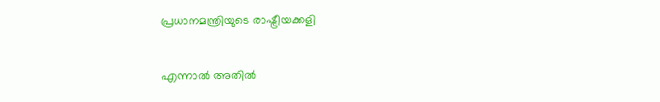പ്രധാനമന്ത്രിയുടെ രാഷ്ട്രീയക്കളി

എന്നാല്‍ അതില്‍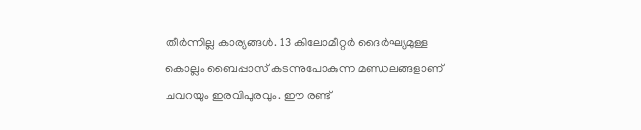തീര്‍ന്നില്ല കാര്യങ്ങള്‍. 13 കിലോമീറ്റര്‍ ദൈര്‍ഘ്യമുള്ള കൊല്ലം ബൈപ്പാസ് കടന്നുപോകുന്ന മണ്ഡലങ്ങളാണ് ചവറയും ഇരവിപുരവും. ഈ രണ്ട്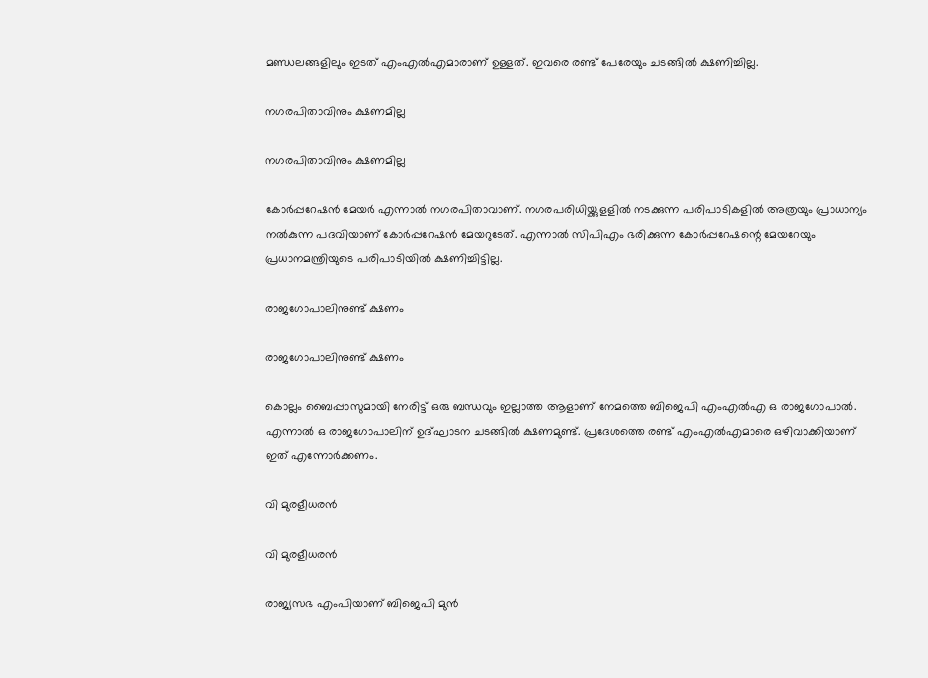മണ്ഡലങ്ങളിലും ഇടത് എംഎല്‍എമാരാണ് ഉള്ളത്. ഇവരെ രണ്ട് പേരേയും ചടങ്ങില്‍ ക്ഷണിച്ചില്ല.

നഗരപിതാവിനും ക്ഷണമില്ല

നഗരപിതാവിനും ക്ഷണമില്ല

കോര്‍പ്പറേഷന്‍ മേയര്‍ എന്നാല്‍ നഗരപിതാവാണ്. നഗരപരിധിയ്ക്കുളളില്‍ നടക്കുന്ന പരിപാടികളില്‍ അത്രയും പ്രാധാന്യം നല്‍കുന്ന പദവിയാണ് കോര്‍പ്പറേഷന്‍ മേയറുടേത്. എന്നാല്‍ സിപിഎം ഭരിക്കുന്ന കോര്‍പ്പറേഷന്റെ മേയറേയും പ്രധാനമന്ത്രിയുടെ പരിപാടിയില്‍ ക്ഷണിച്ചിട്ടില്ല.

രാജഗോപാലിനുണ്ട് ക്ഷണം

രാജഗോപാലിനുണ്ട് ക്ഷണം

കൊല്ലം ബൈപ്പാസുമായി നേരിട്ട് ഒരു ബന്ധവും ഇല്ലാത്ത ആളാണ് നേമത്തെ ബിജെപി എംഎല്‍എ ഒ രാജഗോപാല്‍. എന്നാല്‍ ഒ രാജഗോപാലിന് ഉദ്ഘാടന ചടങ്ങില്‍ ക്ഷണമുണ്ട്. പ്രദേശത്തെ രണ്ട് എംഎല്‍എമാരെ ഒഴിവാക്കിയാണ് ഇത് എന്നോര്‍ക്കണം.

വി മുരളീധരന്‍

വി മുരളീധരന്‍

രാജ്യസഭ എംപിയാണ് ബിജെപി മുന്‍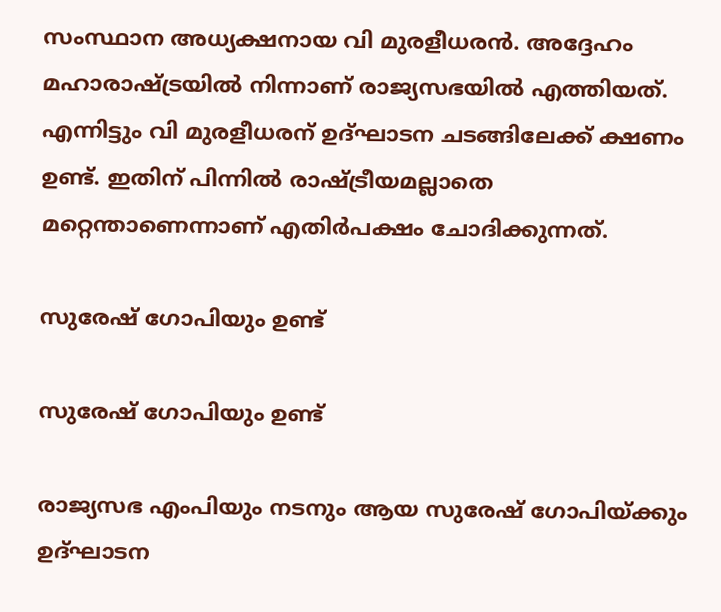സംസ്ഥാന അധ്യക്ഷനായ വി മുരളീധരന്‍. അദ്ദേഹം മഹാരാഷ്ട്രയില്‍ നിന്നാണ് രാജ്യസഭയില്‍ എത്തിയത്. എന്നിട്ടും വി മുരളീധരന് ഉദ്ഘാടന ചടങ്ങിലേക്ക് ക്ഷണം ഉണ്ട്. ഇതിന് പിന്നില്‍ രാഷ്ട്രീയമല്ലാതെ മറ്റെന്താണെന്നാണ് എതിര്‍പക്ഷം ചോദിക്കുന്നത്.

സുരേഷ് ഗോപിയും ഉണ്ട്

സുരേഷ് ഗോപിയും ഉണ്ട്

രാജ്യസഭ എംപിയും നടനും ആയ സുരേഷ് ഗോപിയ്ക്കും ഉദ്ഘാടന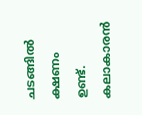ചടങ്ങില്‍ ക്ഷണം ഉണ്ട്. കലാകാരന്‍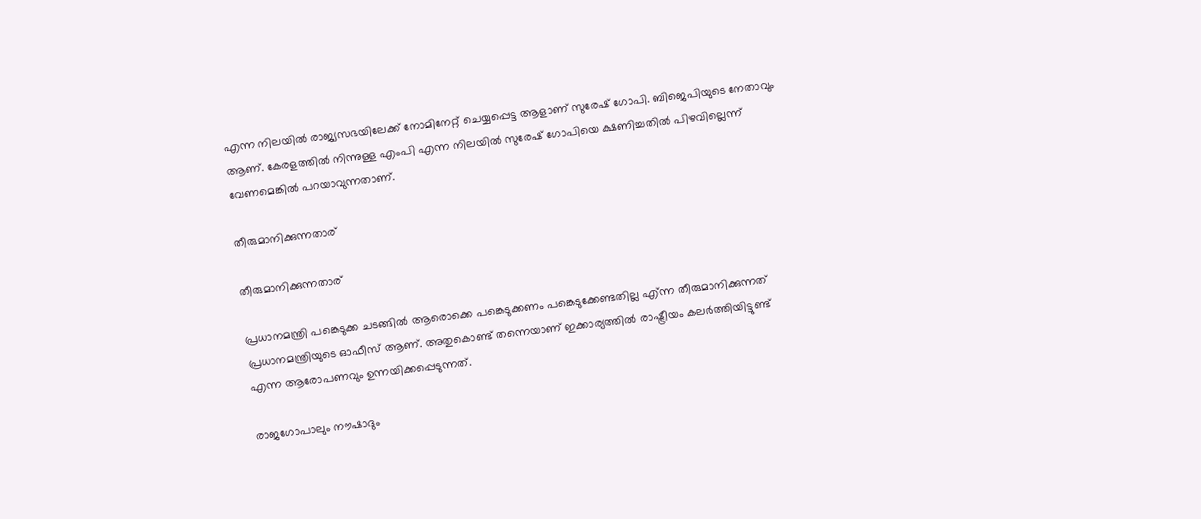എന്ന നിലയില്‍ രാജ്യസഭയിലേക്ക് നോമിനേറ്റ് ചെയ്യപ്പെട്ട ആളാണ് സുരേഷ് ഗോപി. ബിജെപിയുടെ നേതാവും ആണ്. കേരളത്തില്‍ നിന്നുള്ള എംപി എന്ന നിലയില്‍ സുരേഷ് ഗോപിയെ ക്ഷണിച്ചതില്‍ പിഴവില്ലെന്ന് വേണമെങ്കില്‍ പറയാവുന്നതാണ്.

തീരുമാനിക്കുന്നതാര്

തീരുമാനിക്കുന്നതാര്

പ്രധാനമന്ത്രി പങ്കെടുക്ക ചടങ്ങില്‍ ആരൊക്കെ പങ്കെടുക്കണം പങ്കെടുക്കേണ്ടതില്ല എ്ന്ന തീരുമാനിക്കുന്നത് പ്രധാനമന്ത്രിയുടെ ഓഫീസ് ആണ്. അതുകൊണ്ട് തന്നെയാണ് ഇക്കാര്യത്തില്‍ രാഷ്ട്രീയം കലര്‍ത്തിയിട്ടുണ്ട് എന്ന ആരോപണവും ഉന്നയിക്കപ്പെടുന്നത്.

രാജഗോപാലും നൗഷാദും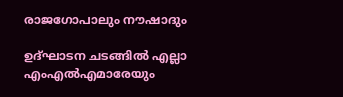രാജഗോപാലും നൗഷാദും

ഉദ്ഘാടന ചടങ്ങില്‍ എല്ലാ എംഎല്‍എമാരേയും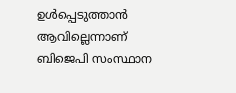ഉള്‍പ്പെടുത്താന്‍ ആവില്ലെന്നാണ് ബിജെപി സംസ്ഥാന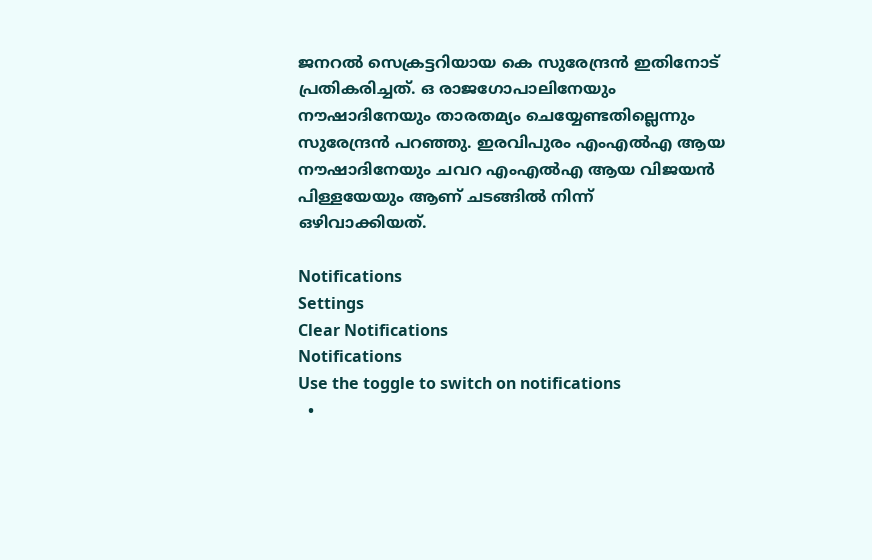ജനറല്‍ സെക്രട്ടറിയായ കെ സുരേന്ദ്രന്‍ ഇതിനോട് പ്രതികരിച്ചത്. ഒ രാജഗോപാലിനേയും നൗഷാദിനേയും താരതമ്യം ചെയ്യേണ്ടതില്ലെന്നും സുരേന്ദ്രന്‍ പറഞ്ഞു. ഇരവിപുരം എംഎല്‍എ ആയ നൗഷാദിനേയും ചവറ എംഎല്‍എ ആയ വിജയന്‍ പിള്ളയേയും ആണ് ചടങ്ങില്‍ നിന്ന് ഒഴിവാക്കിയത്.

Notifications
Settings
Clear Notifications
Notifications
Use the toggle to switch on notifications
  •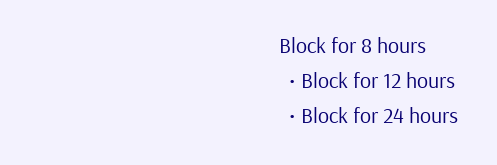Block for 8 hours
  • Block for 12 hours
  • Block for 24 hours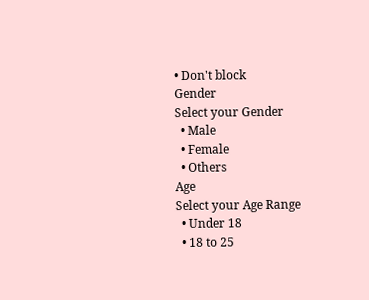• Don't block
Gender
Select your Gender
  • Male
  • Female
  • Others
Age
Select your Age Range
  • Under 18
  • 18 to 25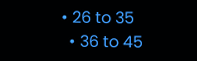• 26 to 35
  • 36 to 45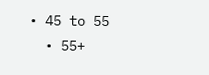• 45 to 55
  • 55+